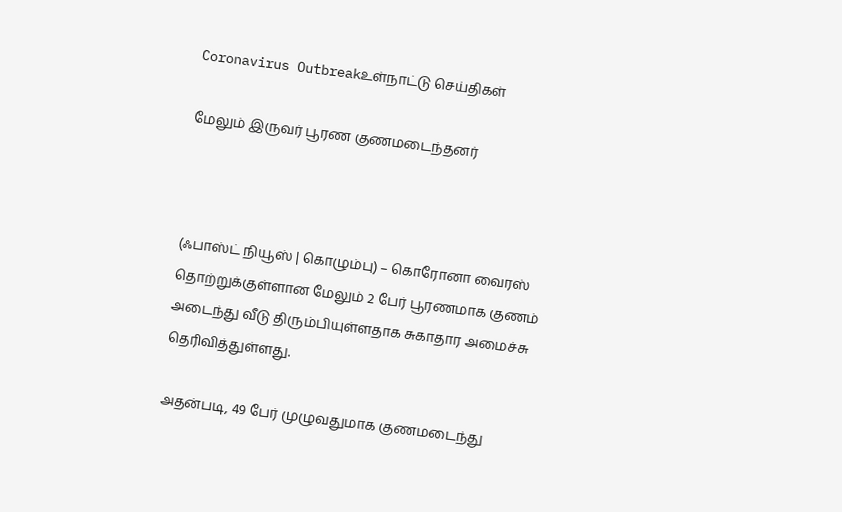Coronavirus Outbreakஉள்நாட்டு செய்திகள்

மேலும் இருவர் பூரண குணமடைந்தனர்



(ஃபாஸ்ட் நியூஸ் | கொழும்பு) – கொரோனா வைரஸ் தொற்றுக்குள்ளான மேலும் 2 பேர் பூரணமாக குணம் அடைந்து வீடு திரும்பியுள்ளதாக சுகாதார அமைச்சு தெரிவித்துள்ளது.

அதன்படி, 49 பேர் முழுவதுமாக குணமடைந்து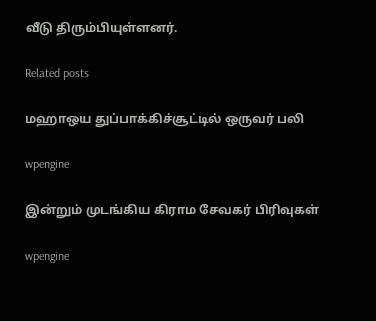வீடு திரும்பியுள்ளனர்.

Related posts

மஹாஒய துப்பாக்கிச்சூட்டில் ஒருவர் பலி

wpengine

இன்றும் முடங்கிய கிராம சேவகர் பிரிவுகள்

wpengine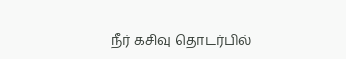நீர் கசிவு தொடர்பில்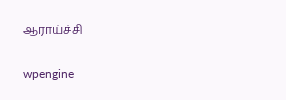ஆராய்ச்சி

wpengine